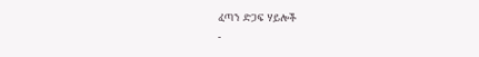ፈጣን ድጋፍ ሃይሎች
-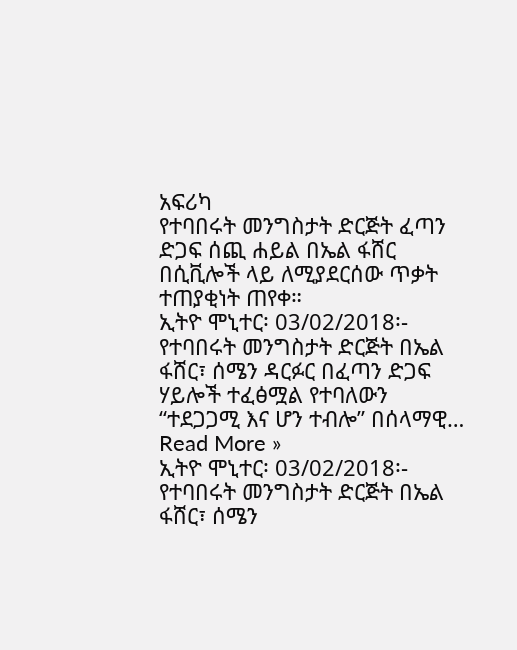አፍሪካ
የተባበሩት መንግስታት ድርጅት ፈጣን ድጋፍ ሰጪ ሐይል በኤል ፋሸር በሲቪሎች ላይ ለሚያደርሰው ጥቃት ተጠያቂነት ጠየቀ።
ኢትዮ ሞኒተር፡ 03/02/2018፡- የተባበሩት መንግስታት ድርጅት በኤል ፋሸር፣ ሰሜን ዳርፉር በፈጣን ድጋፍ ሃይሎች ተፈፅሟል የተባለውን “ተደጋጋሚ እና ሆን ተብሎ” በሰላማዊ…
Read More »
ኢትዮ ሞኒተር፡ 03/02/2018፡- የተባበሩት መንግስታት ድርጅት በኤል ፋሸር፣ ሰሜን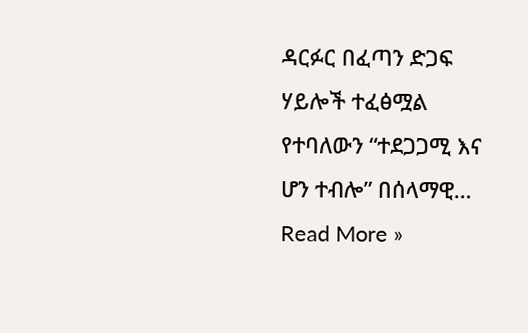ዳርፉር በፈጣን ድጋፍ ሃይሎች ተፈፅሟል የተባለውን “ተደጋጋሚ እና ሆን ተብሎ” በሰላማዊ…
Read More »